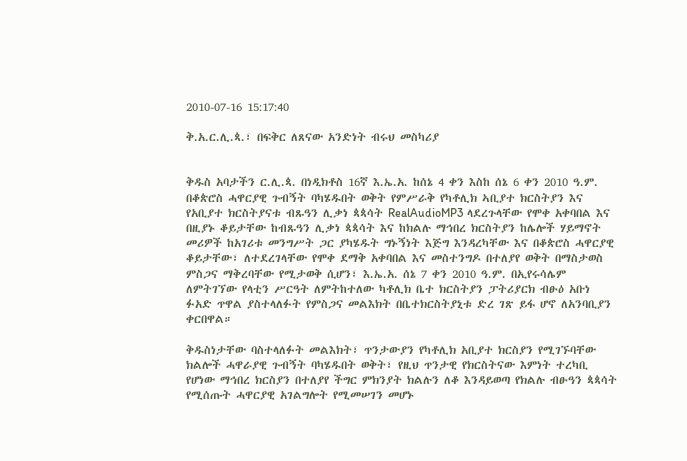2010-07-16 15:17:40

ቅ.አ.ር.ሊ.ጳ.፣ በፍቅር ለጸናው አንድነት ብሩህ መስካሪያ


ቅዱስ አባታችን ር.ሊ.ጳ. በነዲክቶስ 16ኛ እ.ኤ.አ. ከሰኔ 4 ቀን እስከ ሰኔ 6 ቀን 2010 ዓ.ም. በቆጵሮስ ሓዋርያዊ ጉብኝት ባካሄዱበት ወቅት የምሥራቅ የካቶሊክ ኣቢያተ ክርስትያን እና የአቢያተ ክርስትያናቱ ብጹዓን ሊቃነ ጳጳሳት RealAudioMP3 ላደረጉላቸው የሞቀ አቀባበል እና በዚያኑ ቆይታቸው ከብጹዓን ሊቃነ ጳጳሳት እና ከክልሉ ማኅበረ ክርስትያን ከሌሎች ሃይማኖት መሪዎች ከአገሪቱ መንግሥት ጋር ያካሄዱት ግኑኝነት እጅግ እንዳረካቸው እና በቆጵሮስ ሓዋርያዊ ቆይታቸው፣ ለተደረገላቸው የሞቀ ደማቅ አቀባበል እና መስተንግዶ በተለያየ ወቅት በማስታወስ ምስጋና ማቅረባቸው የሚታወቅ ሲሆን፣ እ.ኤ.አ. ሰኔ 7 ቀን 2010 ዓ.ም. በኢየሩሳሌም ለምትገኘው የላቲን ሥርዓት ለምትከተለው ካቶሊክ ቤተ ክርስትያን ፓትሪያርክ ብፁዕ አቡነ ፉአድ ጥዋል ያስተላለፉት የምስጋና መልእክት በቤተክርስትያኒቱ ድረ ገጽ ይፋ ሆኖ ለአንባቢያን ቀርበዋል።

ቅዱስነታቸው ባስተላለፉት መልእክት፣ ጥንታውያን የካቶሊክ አቢያተ ክርስያን የሚገኙባቸው ክልሎች ሓዋራያዊ ጉብኝት ባካሄዱበት ወቅት፣ የዚህ ጥንታዊ የክርስትናው እምነት ተረካቢ የሆነው ማኅበረ ክርስያን በተለያየ ችግር ምክንያት ክልሉን ለቆ እንዳይወጣ የክልሉ ብፁዓን ጳጳሳት የሚሰጡት ሓዋርያዊ አገልግሎት የሚመሠገን መሆኑ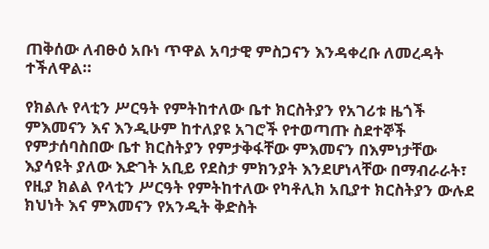ጠቅሰው ለብፁዕ አቡነ ጥዋል አባታዊ ምስጋናን እንዳቀረቡ ለመረዳት ተችለዋል።

የክልሉ የላቲን ሥርዓት የምትከተለው ቤተ ክርስትያን የአገሪቱ ዜጎች ምእመናን እና እንዲሁም ከተለያዩ አገሮች የተወጣጡ ስደተኞች የምታሰባስበው ቤተ ክርስትያን የምታቅፋቸው ምእመናን በእምነታቸው እያሳዩት ያለው እድገት አቢይ የደስታ ምክንያት እንደሆነላቸው በማብራራት፣ የዚያ ክልል የላቲን ሥርዓት የምትከተለው የካቶሊክ አቢያተ ክርስትያን ውሉደ ክህነት እና ምእመናን የአንዲት ቅድስት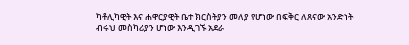ካቶሊካዊት እና ሐዋርያዊት ቤተ ክርስትያን መለያ የሆነው በፍቅር ለጸናው አንድነት ብሩህ መስካሪያን ሆነው እንዲገኙ አደራ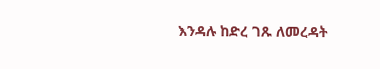እንዳሉ ከድረ ገጹ ለመረዳት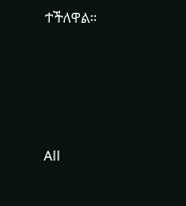ተችለዋል።








All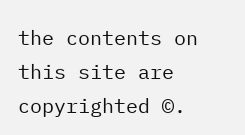the contents on this site are copyrighted ©.